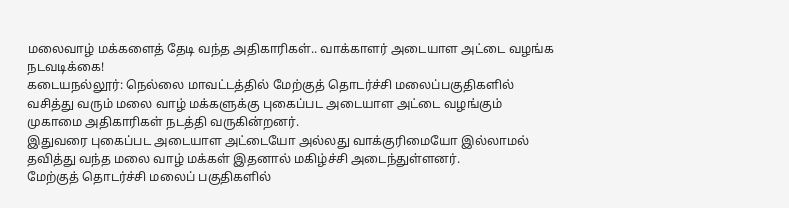மலைவாழ் மக்களைத் தேடி வந்த அதிகாரிகள்.. வாக்காளர் அடையாள அட்டை வழங்க நடவடிக்கை!
கடையநல்லூர்: நெல்லை மாவட்டத்தில் மேற்குத் தொடர்ச்சி மலைப்பகுதிகளில் வசித்து வரும் மலை வாழ் மக்களுக்கு புகைப்பட அடையாள அட்டை வழங்கும் முகாமை அதிகாரிகள் நடத்தி வருகின்றனர்.
இதுவரை புகைப்பட அடையாள அட்டையோ அல்லது வாக்குரிமையோ இல்லாமல் தவித்து வந்த மலை வாழ் மக்கள் இதனால் மகிழ்ச்சி அடைந்துள்ளனர்.
மேற்குத் தொடர்ச்சி மலைப் பகுதிகளில்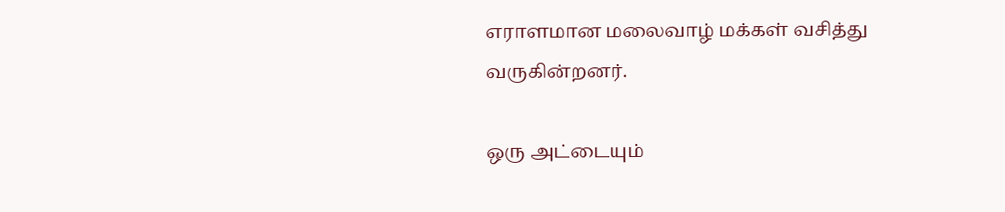எராளமான மலைவாழ் மக்கள் வசித்து வருகின்றனர்.

ஒரு அட்டையும்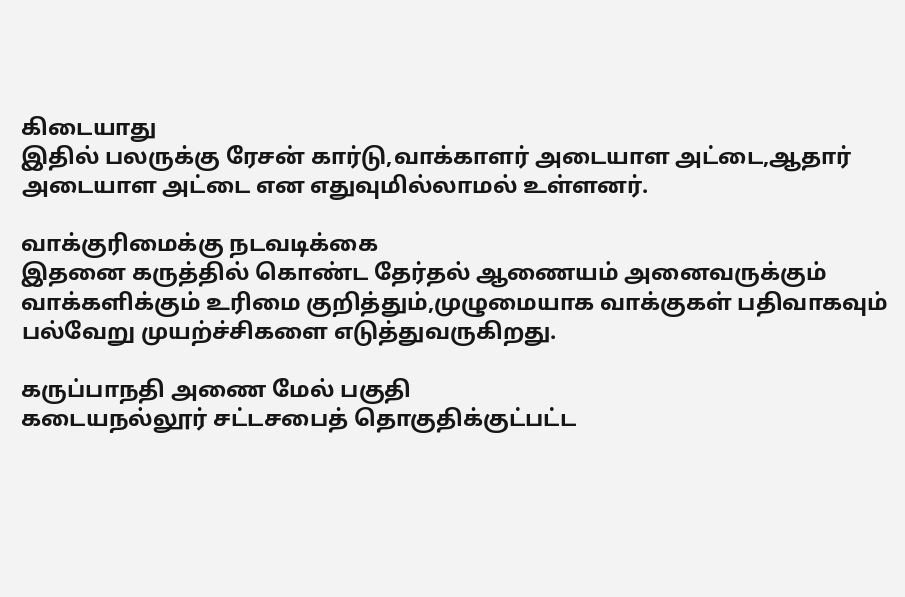கிடையாது
இதில் பலருக்கு ரேசன் கார்டு,வாக்காளர் அடையாள அட்டை,ஆதார் அடையாள அட்டை என எதுவுமில்லாமல் உள்ளனர்.

வாக்குரிமைக்கு நடவடிக்கை
இதனை கருத்தில் கொண்ட தேர்தல் ஆணையம் அனைவருக்கும் வாக்களிக்கும் உரிமை குறித்தும்,முழுமையாக வாக்குகள் பதிவாகவும் பல்வேறு முயற்ச்சிகளை எடுத்துவருகிறது.

கருப்பாநதி அணை மேல் பகுதி
கடையநல்லூர் சட்டசபைத் தொகுதிக்குட்பட்ட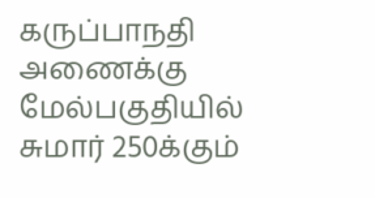கருப்பாநதி அணைக்கு மேல்பகுதியில் சுமார் 250க்கும்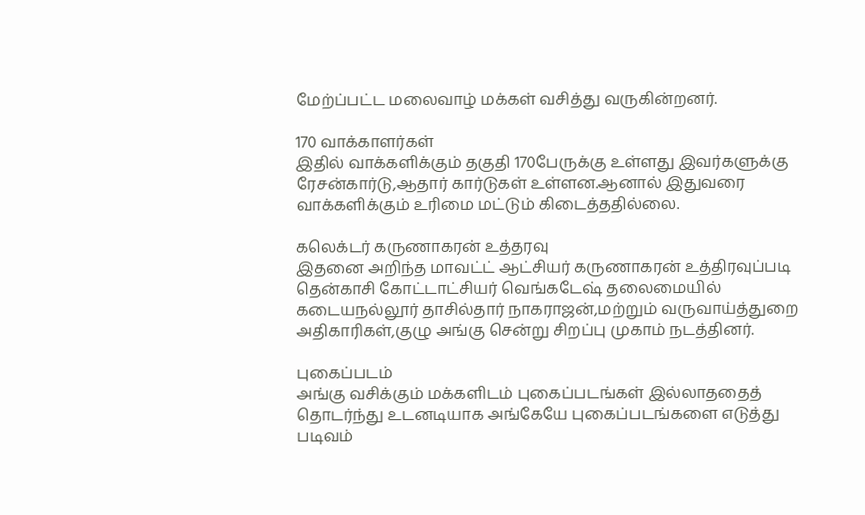மேற்ப்பட்ட மலைவாழ் மக்கள் வசித்து வருகின்றனர்.

170 வாக்காளர்கள்
இதில் வாக்களிக்கும் தகுதி 170பேருக்கு உள்ளது இவர்களுக்கு ரேசன்கார்டு,ஆதார் கார்டுகள் உள்ளன.ஆனால் இதுவரை வாக்களிக்கும் உரிமை மட்டும் கிடைத்ததில்லை.

கலெக்டர் கருணாகரன் உத்தரவு
இதனை அறிந்த மாவட்ட் ஆட்சியர் கருணாகரன் உத்திரவுப்படி தென்காசி கோட்டாட்சியர் வெங்கடேஷ் தலைமையில் கடையநல்லூர் தாசில்தார் நாகராஜன்,மற்றும் வருவாய்த்துறை அதிகாரிகள்,குழு அங்கு சென்று சிறப்பு முகாம் நடத்தினர்.

புகைப்படம்
அங்கு வசிக்கும் மக்களிடம் புகைப்படங்கள் இல்லாததைத் தொடர்ந்து உடனடியாக அங்கேயே புகைப்படங்களை எடுத்து படிவம்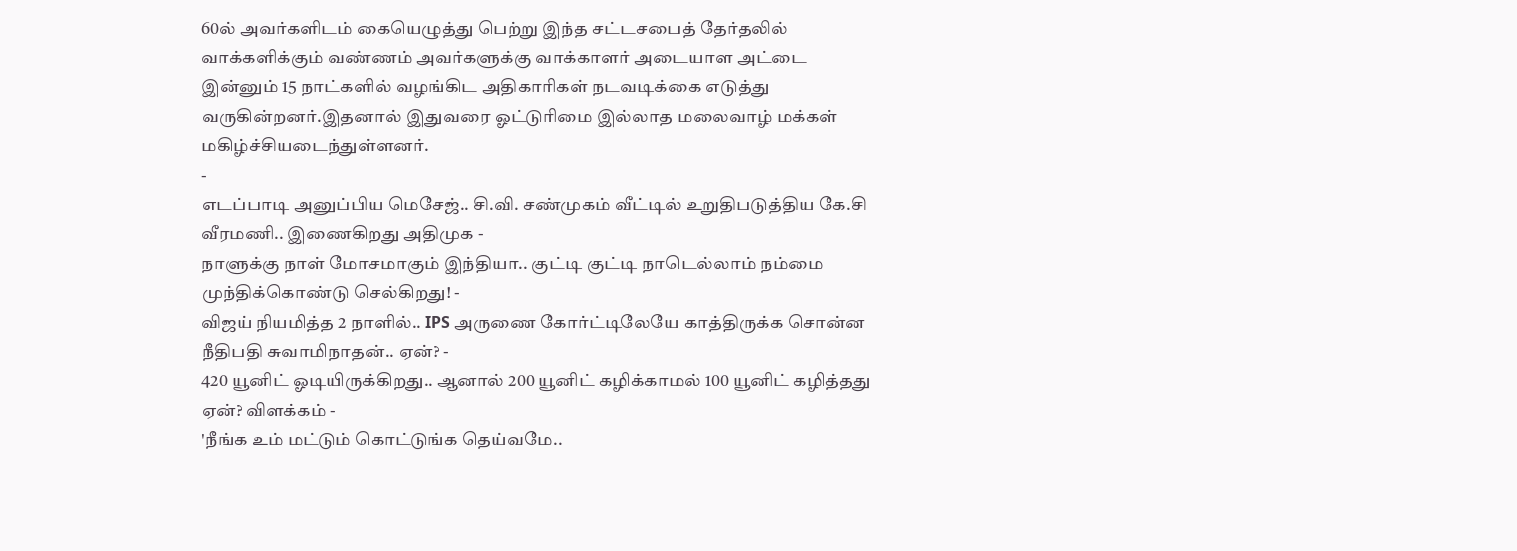60ல் அவர்களிடம் கையெழுத்து பெற்று இந்த சட்டசபைத் தேர்தலில் வாக்களிக்கும் வண்ணம் அவர்களுக்கு வாக்காளர் அடையாள அட்டை இன்னும் 15 நாட்களில் வழங்கிட அதிகாரிகள் நடவடிக்கை எடுத்து வருகின்றனர்.இதனால் இதுவரை ஓட்டுரிமை இல்லாத மலைவாழ் மக்கள் மகிழ்ச்சியடைந்துள்ளனர்.
-
எடப்பாடி அனுப்பிய மெசேஜ்.. சி.வி. சண்முகம் வீட்டில் உறுதிபடுத்திய கே.சி வீரமணி.. இணைகிறது அதிமுக -
நாளுக்கு நாள் மோசமாகும் இந்தியா.. குட்டி குட்டி நாடெல்லாம் நம்மை முந்திக்கொண்டு செல்கிறது! -
விஜய் நியமித்த 2 நாளில்.. IPS அருணை கோர்ட்டிலேயே காத்திருக்க சொன்ன நீதிபதி சுவாமிநாதன்.. ஏன்? -
420 யூனிட் ஓடியிருக்கிறது.. ஆனால் 200 யூனிட் கழிக்காமல் 100 யூனிட் கழித்தது ஏன்? விளக்கம் -
'நீங்க உம் மட்டும் கொட்டுங்க தெய்வமே..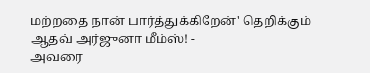மற்றதை நான் பார்த்துக்கிறேன்' தெறிக்கும் ஆதவ் அர்ஜுனா மீம்ஸ்! -
அவரை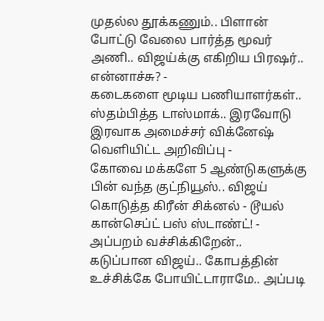முதல்ல தூக்கணும்.. பிளான் போட்டு வேலை பார்த்த மூவர் அணி.. விஜய்க்கு எகிறிய பிரஷர்.. என்னாச்சு? -
கடைகளை மூடிய பணியாளர்கள்.. ஸ்தம்பித்த டாஸ்மாக்.. இரவோடு இரவாக அமைச்சர் விக்னேஷ் வெளியிட்ட அறிவிப்பு -
கோவை மக்களே 5 ஆண்டுகளுக்கு பின் வந்த குட்நியூஸ்.. விஜய் கொடுத்த கிரீன் சிக்னல் - டூயல் கான்செப்ட் பஸ் ஸ்டாண்ட்! -
அப்பறம் வச்சிக்கிறேன்.. கடுப்பான விஜய்.. கோபத்தின் உச்சிக்கே போயிட்டாராமே.. அப்படி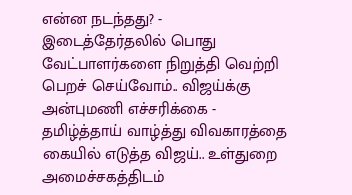என்ன நடந்தது? -
இடைத்தேர்தலில் பொது வேட்பாளர்களை நிறுத்தி வெற்றி பெறச் செய்வோம்.. விஜய்க்கு அன்புமணி எச்சரிக்கை -
தமிழ்த்தாய் வாழ்த்து விவகாரத்தை கையில் எடுத்த விஜய்.. உள்துறை அமைச்சகத்திடம்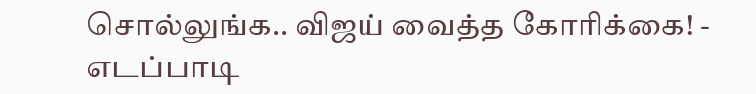சொல்லுங்க.. விஜய் வைத்த கோரிக்கை! -
எடப்பாடி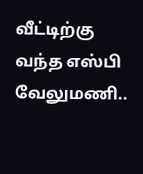வீட்டிற்கு வந்த எஸ்பி வேலுமணி..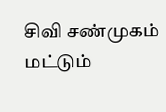சிவி சண்முகம் மட்டும்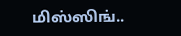மிஸ்ஸிங்..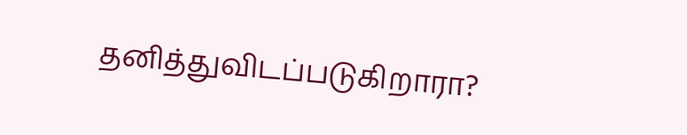தனித்துவிடப்படுகிறாரா?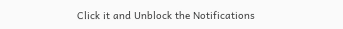Click it and Unblock the Notifications